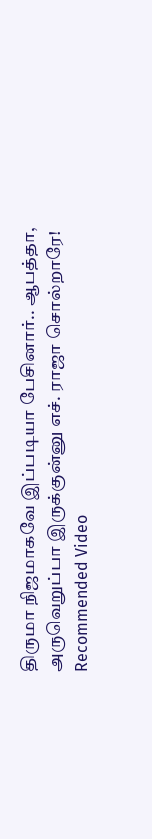திருமா நிஜமாகவே இப்படியா பேசினார்.. ஆபத்தா, அருவெறுப்பா இருக்குன்னு எச். ராஜா சொல்றாரே!
Recommended Video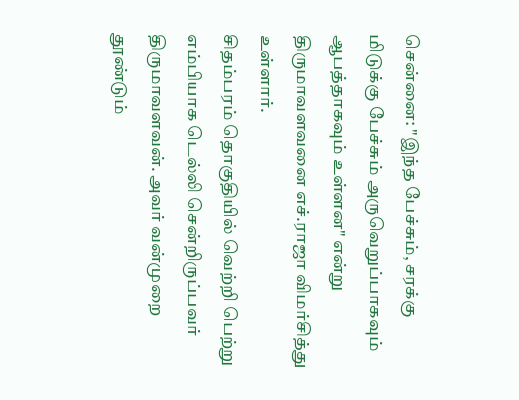சென்னை: "இந்த பேச்சும், சரக்கு மிடுக்கு பேச்சும் அருவெறுப்பாகவும் ஆபத்தாகவும் உள்ளன" என்று திருமாவளவனை எச்.ராஜா விமர்சித்து உள்ளார்.
சிதம்பரம் தொகுதியில் வெற்றி பெற்று எம்பியாக டெல்லி சென்றிருப்பவர் திருமாவளவன். அவர் வன்முறை தூண்டும்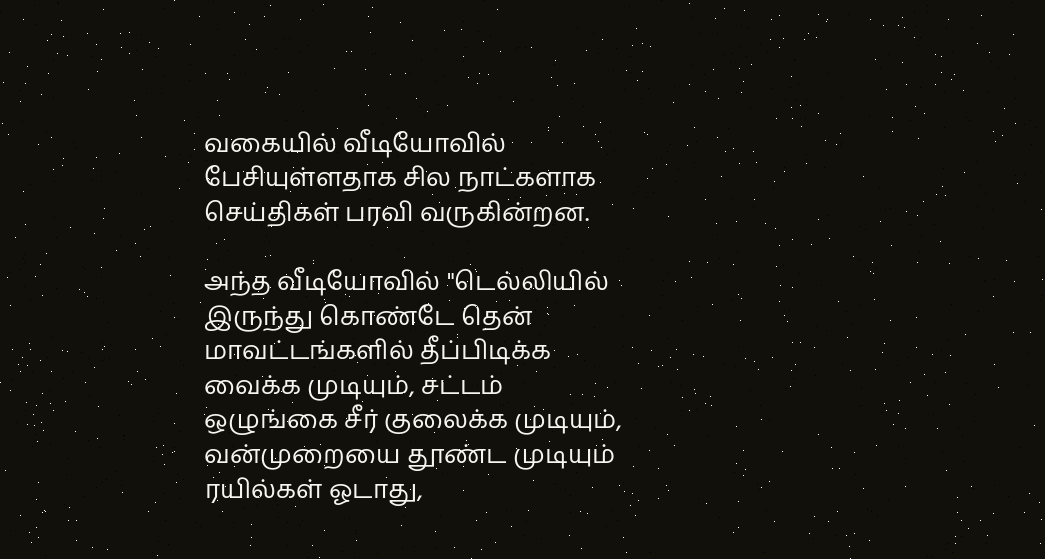வகையில் வீடியோவில் பேசியுள்ளதாக சில நாட்களாக செய்திகள் பரவி வருகின்றன.

அந்த வீடியோவில் "டெல்லியில் இருந்து கொண்டே தென் மாவட்டங்களில் தீப்பிடிக்க வைக்க முடியும், சட்டம் ஒழுங்கை சீர் குலைக்க முடியும், வன்முறையை தூண்ட முடியும் ரயில்கள் ஓடாது,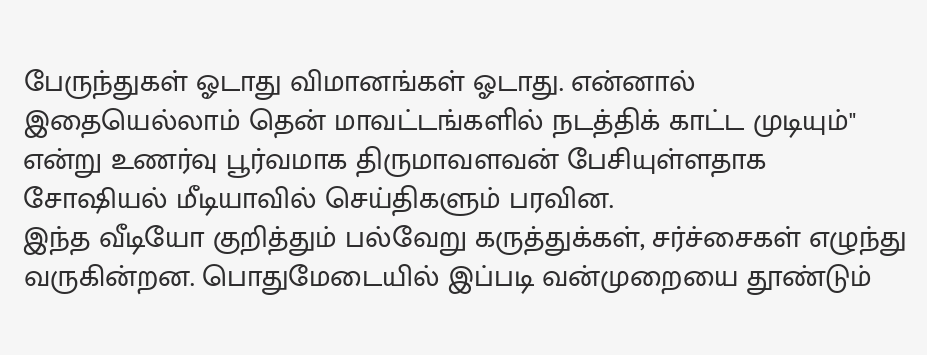பேருந்துகள் ஓடாது விமானங்கள் ஓடாது. என்னால் இதையெல்லாம் தென் மாவட்டங்களில் நடத்திக் காட்ட முடியும்" என்று உணர்வு பூர்வமாக திருமாவளவன் பேசியுள்ளதாக சோஷியல் மீடியாவில் செய்திகளும் பரவின.
இந்த வீடியோ குறித்தும் பல்வேறு கருத்துக்கள், சர்ச்சைகள் எழுந்து வருகின்றன. பொதுமேடையில் இப்படி வன்முறையை தூண்டும்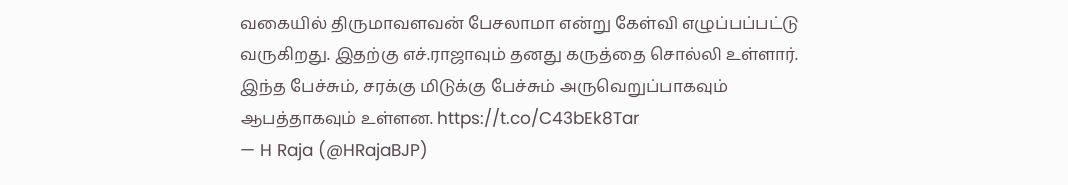வகையில் திருமாவளவன் பேசலாமா என்று கேள்வி எழுப்பப்பட்டு வருகிறது. இதற்கு எச்.ராஜாவும் தனது கருத்தை சொல்லி உள்ளார்.
இந்த பேச்சும், சரக்கு மிடுக்கு பேச்சும் அருவெறுப்பாகவும் ஆபத்தாகவும் உள்ளன. https://t.co/C43bEk8Tar
— H Raja (@HRajaBJP)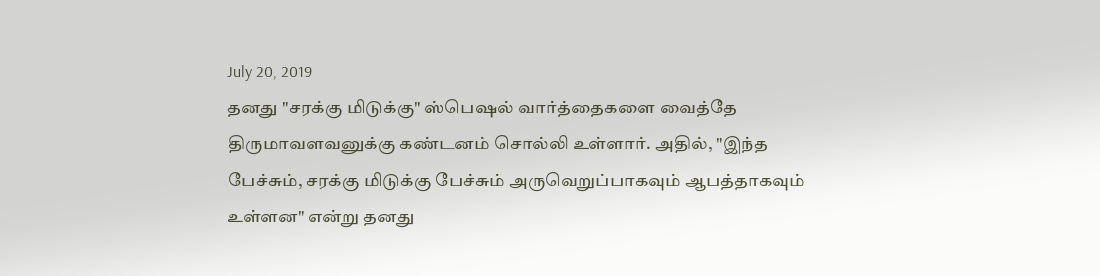July 20, 2019
தனது "சரக்கு மிடுக்கு" ஸ்பெஷல் வார்த்தைகளை வைத்தே திருமாவளவனுக்கு கண்டனம் சொல்லி உள்ளார். அதில், "இந்த பேச்சும், சரக்கு மிடுக்கு பேச்சும் அருவெறுப்பாகவும் ஆபத்தாகவும் உள்ளன" என்று தனது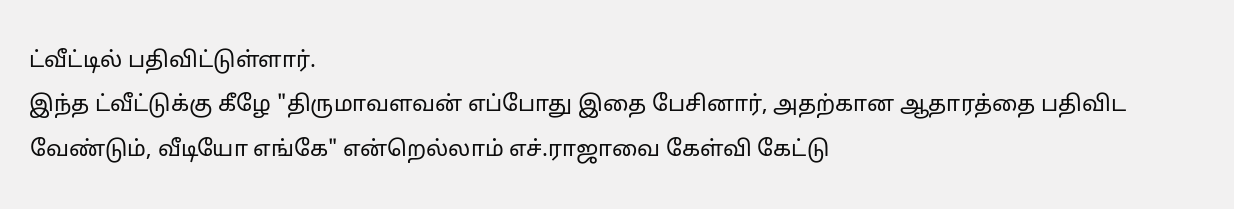ட்வீட்டில் பதிவிட்டுள்ளார்.
இந்த ட்வீட்டுக்கு கீழே "திருமாவளவன் எப்போது இதை பேசினார், அதற்கான ஆதாரத்தை பதிவிட வேண்டும், வீடியோ எங்கே" என்றெல்லாம் எச்.ராஜாவை கேள்வி கேட்டு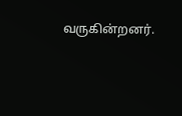வருகின்றனர்.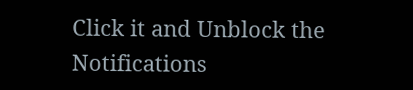Click it and Unblock the Notifications